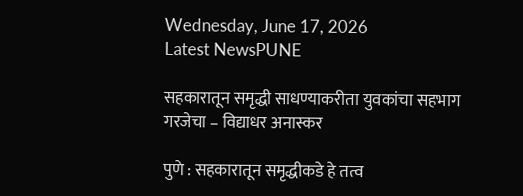Wednesday, June 17, 2026
Latest NewsPUNE

सहकारातून समृद्धी साधण्याकरीता युवकांचा सहभाग गरजेचा – विद्याधर अनास्कर

पुणे : सहकारातून समृद्धीकडे हे तत्व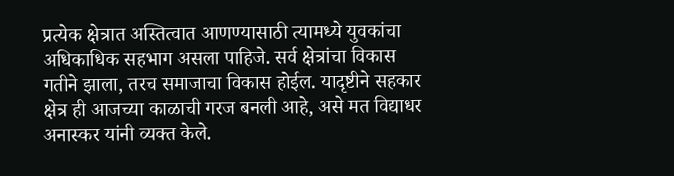प्रत्येक क्षेत्रात अस्तित्वात आणण्यासाठी त्यामध्ये युवकांचा अधिकाधिक सहभाग असला पाहिजे. सर्व क्षेत्रांचा विकास गतीने झाला, तरच समाजाचा विकास होईल. यादृष्टीने सहकार क्षेत्र ही आजच्या काळाची गरज बनली आहे, असे मत विद्याधर अनास्कर यांनी व्यक्त केले.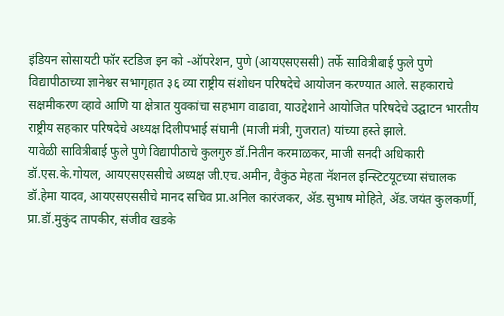इंडियन सोसायटी फॉर स्टडिज इन को -ऑपरेशन, पुणे (आयएसएससी) तर्फे सावित्रीबाई फुले पुणे विद्यापीठाच्या ज्ञानेश्वर सभागृहात ३६ व्या राष्ट्रीय संशोधन परिषदेचे आयोजन करण्यात आले. सहकाराचे सक्षमीकरण व्हावे आणि या क्षेत्रात युवकांचा सहभाग वाढावा, याउद्देशाने आयोजित परिषदेचे उद्घाटन भारतीय राष्ट्रीय सहकार परिषदेचे अध्यक्ष दिलीपभाई संघानी (माजी मंत्री, गुजरात) यांच्या हस्ते झाले.
यावेळी सावित्रीबाई फुले पुणे विद्यापीठाचे कुलगुरु डॉ.नितीन करमाळकर, माजी सनदी अधिकारी डॉ.एस.के.गोयल, आयएसएससीचे अध्यक्ष जी.एच.अमीन, वैकुंठ मेहता नॅशनल इन्स्टिटयूटच्या संचालक डॉ.हेमा यादव, आयएसएससीचे मानद सचिव प्रा.अनिल कारंजकर, अ‍ॅड.सुभाष मोहिते, अ‍ॅड.जयंत कुलकर्णी, प्रा.डॉ.मुकुंद तापकीर, संजीव खडके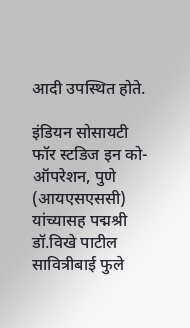आदी उपस्थित होते.

इंडियन सोसायटी फॉर स्टडिज इन को-ऑपरेशन, पुणे (आयएसएससी) यांच्यासह पद्मश्री डॉ.विखे पाटील सावित्रीबाई फुले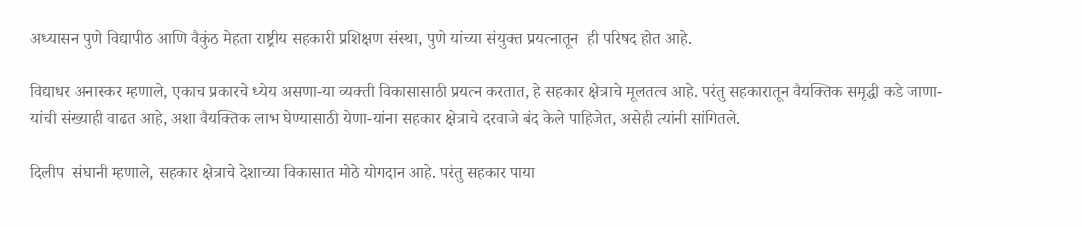अध्यासन पुणे विद्यापीठ आणि वैकुंठ मेहता राष्ट्रीय सहकारी प्रशिक्षण संस्था, पुणे यांच्या संयुक्त प्रयत्नातून  ही परिषद होत आहे.

विद्याधर अनास्कर म्हणाले, एकाच प्रकारचे ध्येय असणा-या व्यक्ती विकासासाठी प्रयत्न करतात, हे सहकार क्षेत्राचे मूलतत्व आहे. परंतु सहकारातून वैयक्तिक समृद्धी कडे जाणा-यांची संख्याही वाढत आहे, अशा वैयक्तिक लाभ घेण्यासाठी येणा-यांना सहकार क्षेत्राचे दरवाजे बंद केले पाहिजेत, असेही त्यांनी सांगितले.

दिलीप  संघानी म्हणाले, सहकार क्षेत्राचे देशाच्या विकासात मोठे योगदान आहे. परंतु सहकार पाया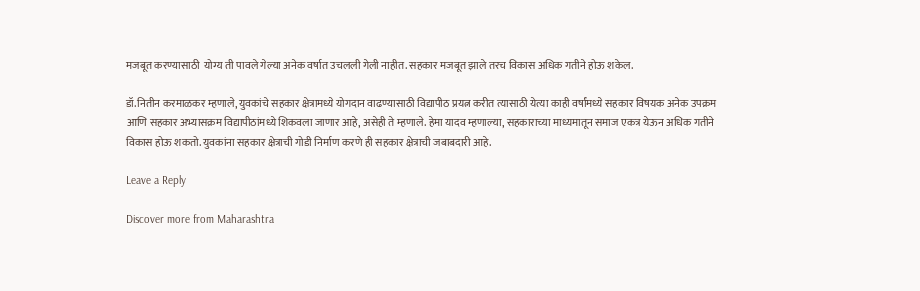मजबूत करण्यासाठी  योग्य ती पावले गेल्या अनेक वर्षात उचलली गेली नाहीत. सहकार मजबूत झाले तरच विकास अधिक गतीने होऊ शकेल.

डॉ.नितीन करमाळकर म्हणाले, युवकांचे सहकार क्षेत्रामध्ये योगदान वाढण्यासाठी विद्यापीठ प्रयत्न करीत त्यासाठी येत्या काही वर्षांमध्ये सहकार विषयक अनेक उपक्रम आणि सहकार अभ्यासक्रम विद्यापीठांमध्ये शिकवला जाणार आहे, असेही ते म्हणाले. हेमा यादव म्हणाल्या, सहकाराच्या माध्यमातून समाज एकत्र येऊन अधिक गतीने विकास होऊ शकतो. युवकांना सहकार क्षेत्राची गोडी निर्माण करणे ही सहकार क्षेत्राची जबाबदारी आहे.

Leave a Reply

Discover more from Maharashtra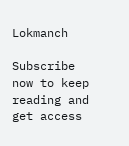Lokmanch

Subscribe now to keep reading and get access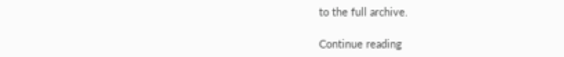to the full archive.

Continue reading